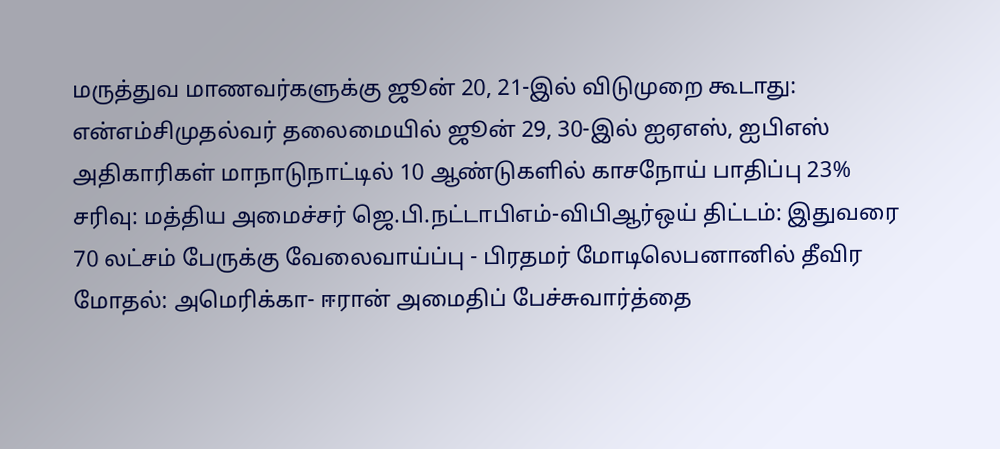மருத்துவ மாணவர்களுக்கு ஜூன் 20, 21-இல் விடுமுறை கூடாது: என்எம்சிமுதல்வர் தலைமையில் ஜூன் 29, 30-இல் ஐஏஎஸ், ஐபிஎஸ் அதிகாரிகள் மாநாடுநாட்டில் 10 ஆண்டுகளில் காசநோய் பாதிப்பு 23% சரிவு: மத்திய அமைச்சர் ஜெ.பி.நட்டாபிஎம்-விபிஆர்ஒய் திட்டம்: இதுவரை 70 லட்சம் பேருக்கு வேலைவாய்ப்பு - பிரதமர் மோடிலெபனானில் தீவிர மோதல்: அமெரிக்கா- ஈரான் அமைதிப் பேச்சுவார்த்தை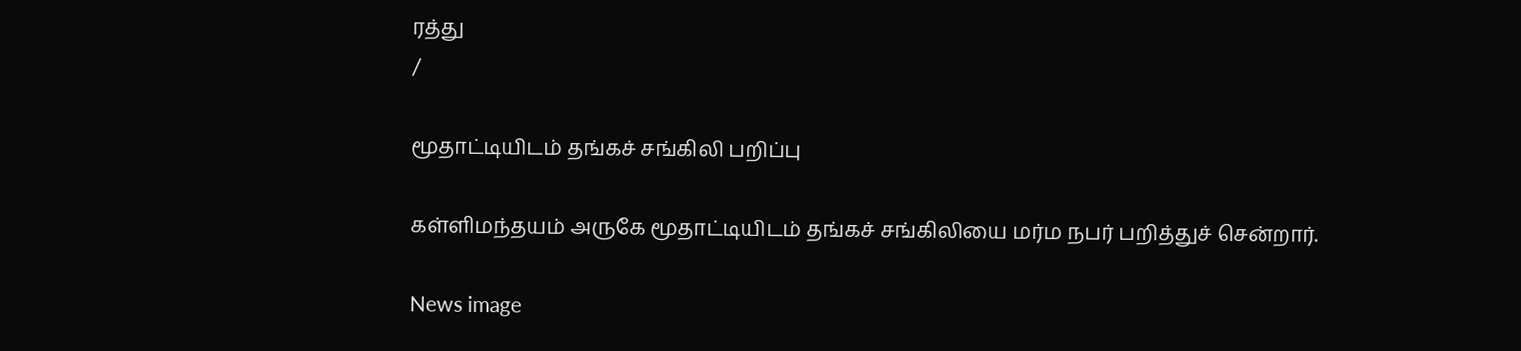ரத்து
/

மூதாட்டியிடம் தங்கச் சங்கிலி பறிப்பு

கள்ளிமந்தயம் அருகே மூதாட்டியிடம் தங்கச் சங்கிலியை மர்ம நபர் பறித்துச் சென்றார்.

News image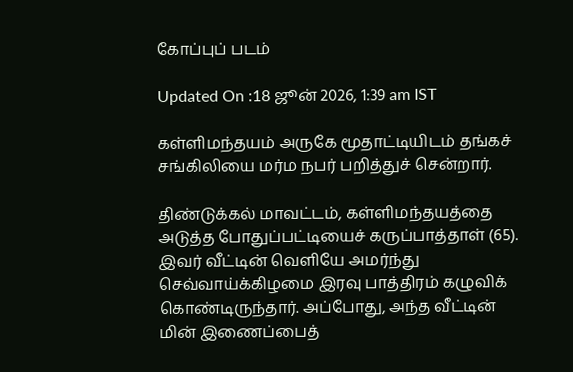கோப்புப் படம்

Updated On :18 ஜூன் 2026, 1:39 am IST

கள்ளிமந்தயம் அருகே மூதாட்டியிடம் தங்கச் சங்கிலியை மர்ம நபர் பறித்துச் சென்றார்.

திண்டுக்கல் மாவட்டம், கள்ளிமந்தயத்தை அடுத்த போதுப்பட்டியைச் கருப்பாத்தாள் (65). இவர் வீட்டின் வெளியே அமர்ந்து செவ்வாய்க்கிழமை இரவு பாத்திரம் கழுவிக் கொண்டிருந்தார். அப்போது, அந்த வீட்டின் மின் இணைப்பைத்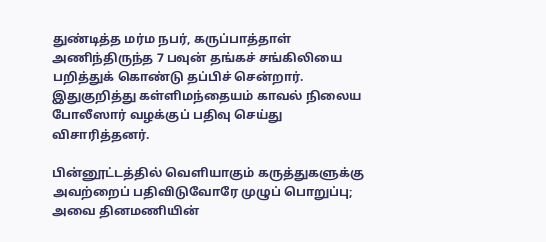துண்டித்த மர்ம நபர், கருப்பாத்தாள் அணிந்திருந்த 7 பவுன் தங்கச் சங்கிலியை பறித்துக் கொண்டு தப்பிச் சென்றார். இதுகுறித்து கள்ளிமந்தையம் காவல் நிலைய போலீஸார் வழக்குப் பதிவு செய்து விசாரித்தனர்.

பின்னூட்டத்தில் வெளியாகும் கருத்துகளுக்கு அவற்றைப் பதிவிடுவோரே முழுப் பொறுப்பு; அவை தினமணியின்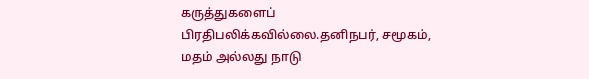கருத்துகளைப் பிரதிபலிக்கவில்லை.தனிநபர், சமூகம், மதம் அல்லது நாடு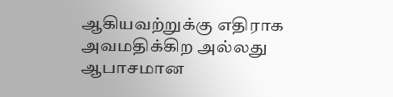ஆகியவற்றுக்கு எதிராக அவமதிக்கிற அல்லது ஆபாசமான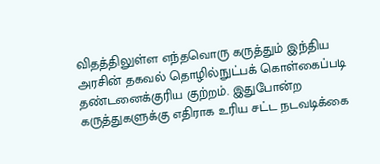விதத்திலுள்ள எந்தவொரு கருத்தும் இந்திய அரசின் தகவல் தொழில்நுட்பக் கொள்கைப்படி தண்டனைக்குரிய குற்றம். இதுபோன்ற கருத்துகளுக்கு எதிராக உரிய சட்ட நடவடிக்கை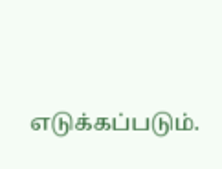எடுக்கப்படும்.